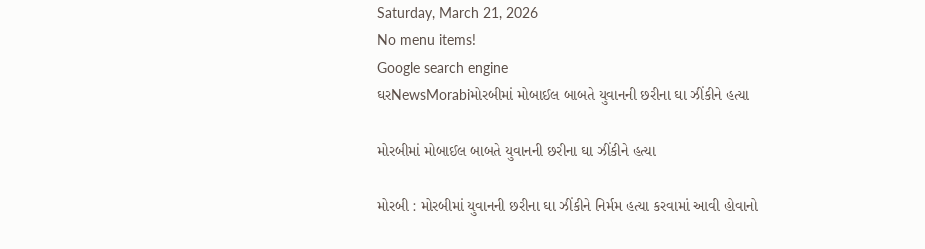Saturday, March 21, 2026
No menu items!
Google search engine
ઘરNewsMorabiમોરબીમાં મોબાઈલ બાબતે યુવાનની છરીના ઘા ઝીંકીને હત્યા

મોરબીમાં મોબાઈલ બાબતે યુવાનની છરીના ઘા ઝીંકીને હત્યા

મોરબી : મોરબીમાં યુવાનની છરીના ઘા ઝીંકીને નિર્મમ હત્યા કરવામાં આવી હોવાનો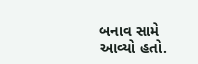બનાવ સામે આવ્યો હતો.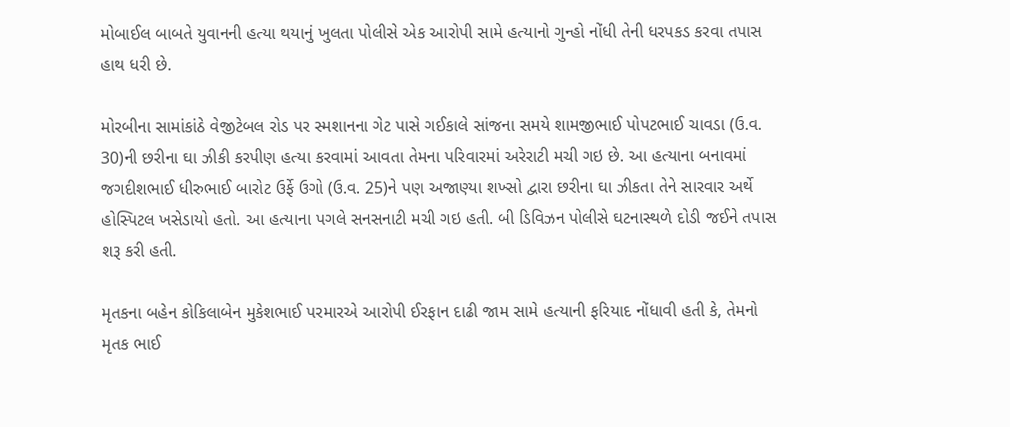મોબાઈલ બાબતે યુવાનની હત્યા થયાનું ખુલતા પોલીસે એક આરોપી સામે હત્યાનો ગુન્હો નોંધી તેની ધરપકડ કરવા તપાસ હાથ ધરી છે.

મોરબીના સામાંકાંઠે વેજીટેબલ રોડ પર સ્મશાનના ગેટ પાસે ગઈકાલે સાંજના સમયે શામજીભાઈ પોપટભાઈ ચાવડા (ઉ.વ. 30)ની છરીના ઘા ઝીકી કરપીણ હત્યા કરવામાં આવતા તેમના પરિવારમાં અરેરાટી મચી ગઇ છે. આ હત્યાના બનાવમાં જગદીશભાઈ ધીરુભાઈ બારોટ ઉર્ફે ઉગો (ઉ.વ. 25)ને પણ અજાણ્યા શખ્સો દ્વારા છરીના ઘા ઝીકતા તેને સારવાર અર્થે હોસ્પિટલ ખસેડાયો હતો. આ હત્યાના પગલે સનસનાટી મચી ગઇ હતી. બી ડિવિઝન પોલીસે ઘટનાસ્થળે દોડી જઈને તપાસ શરૂ કરી હતી.

મૃતકના બહેન કોકિલાબેન મુકેશભાઈ પરમારએ આરોપી ઈરફાન દાઢી જામ સામે હત્યાની ફરિયાદ નોંધાવી હતી કે, તેમનો મૃતક ભાઈ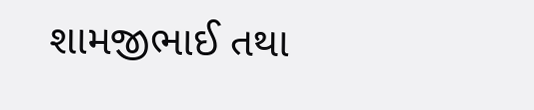શામજીભાઈ તથા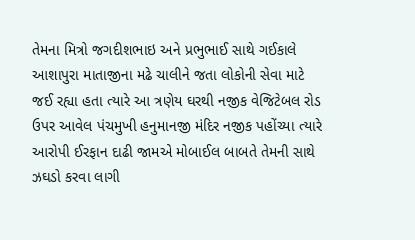તેમના મિત્રો જગદીશભાઇ અને પ્રભુભાઈ સાથે ગઈકાલે આશાપુરા માતાજીના મઢે ચાલીને જતા લોકોની સેવા માટે જઈ રહ્યા હતા ત્યારે આ ત્રણેય ઘરથી નજીક વેજિટેબલ રોડ ઉપર આવેલ પંચમુખી હનુમાનજી મંદિર નજીક પહોંચ્યા ત્યારે આરોપી ઈરફાન દાઢી જામએ મોબાઈલ બાબતે તેમની સાથે ઝઘડો કરવા લાગી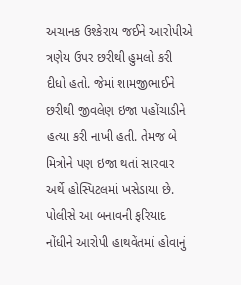અચાનક ઉશ્કેરાય જઈને આરોપીએ ત્રણેય ઉપર છરીથી હુમલો કરી દીધો હતો. જેમાં શામજીભાઈને છરીથી જીવલેણ ઇજા પહોંચાડીને હત્યા કરી નાખી હતી. તેમજ બે મિત્રોને પણ ઇજા થતાં સારવાર અર્થે હોસ્પિટલમાં ખસેડાયા છે. પોલીસે આ બનાવની ફરિયાદ નોંધીને આરોપી હાથવેંતમાં હોવાનું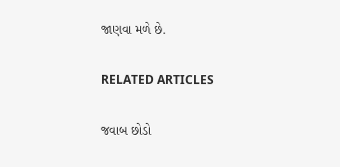જાણવા મળે છે.

RELATED ARTICLES

જવાબ છોડો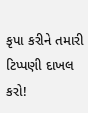કૃપા કરીને તમારી ટિપ્પણી દાખલ કરો!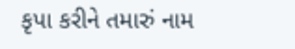કૃપા કરીને તમારું નામ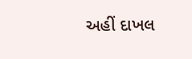અહીં દાખલ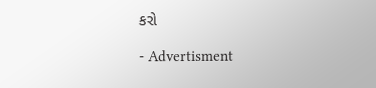કરો

- Advertisment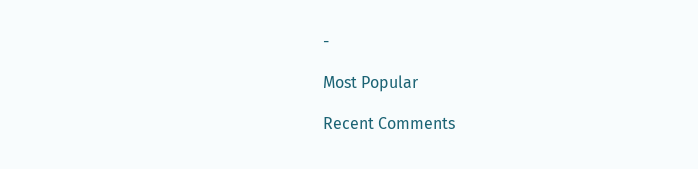-

Most Popular

Recent Comments